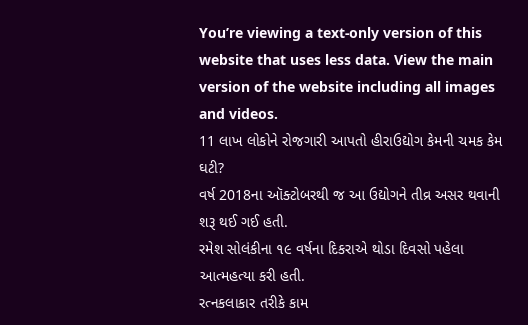You’re viewing a text-only version of this website that uses less data. View the main version of the website including all images and videos.
11 લાખ લોકોને રોજગારી આપતો હીરાઉદ્યોગ કેમની ચમક કેમ ઘટી?
વર્ષ 2018ના ઑક્ટોબરથી જ આ ઉદ્યોગને તીવ્ર અસર થવાની શરૂ થઈ ગઈ હતી.
રમેશ સોલંકીના ૧૯ વર્ષના દિકરાએ થોડા દિવસો પહેલા આત્મહત્યા કરી હતી.
રત્નકલાકાર તરીકે કામ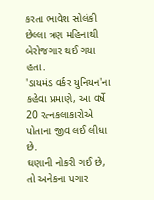કરતા ભાવેશ સોલંકી છેલ્લા ત્રણ મહિનાથી બેરોજગાર થઈ ગયા હતા.
'ડાયમંડ વર્કર યુનિયન'ના કહેવા પ્રમાણે, આ વર્ષે 20 રત્નકલાકારોએ પોતાના જીવ લઈ લીધા છે.
ઘણાની નોકરી ગઈ છે, તો અનેકના પગાર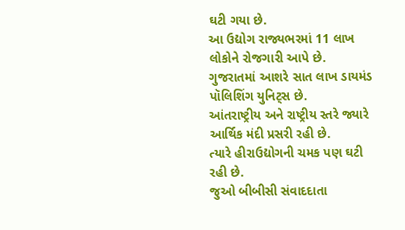ઘટી ગયા છે.
આ ઉદ્યોગ રાજ્યભરમાં 11 લાખ લોકોને રોજગારી આપે છે. ગુજરાતમાં આશરે સાત લાખ ડાયમંડ પૉલિશિંગ યુનિટ્સ છે.
આંતરાષ્ટ્રીય અને રાષ્ટ્રીય સ્તરે જ્યારે આર્થિક મંદી પ્રસરી રહી છે.
ત્યારે હીરાઉદ્યોગની ચમક પણ ઘટી રહી છે.
જુઓ બીબીસી સંવાદદાતા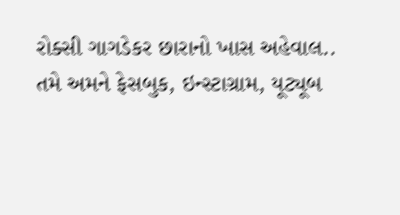રોક્સી ગાગડેકર છારાનો ખાસ અહેવાલ..
તમે અમને ફેસબુક, ઇન્સ્ટાગ્રામ, યૂટ્યૂબ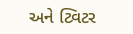અને ટ્વિટર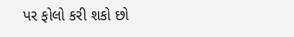પર ફોલો કરી શકો છો